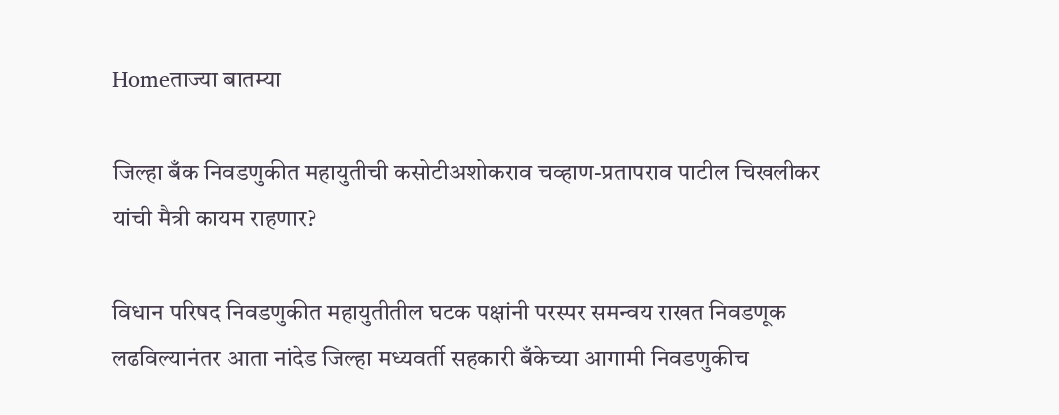Homeताज्या बातम्या

जिल्हा बँक निवडणुकीत महायुतीची कसोटीअशोकराव चव्हाण-प्रतापराव पाटील चिखलीकर यांची मैत्री कायम राहणार?

विधान परिषद निवडणुकीत महायुतीतील घटक पक्षांनी परस्पर समन्वय राखत निवडणूक लढविल्यानंतर आता नांदेड जिल्हा मध्यवर्ती सहकारी बँकेच्या आगामी निवडणुकीच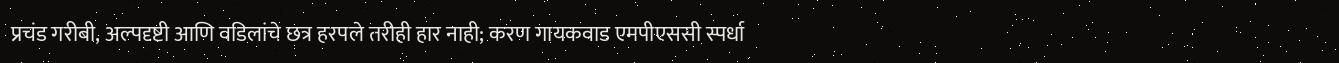प्रचंड गरीबी, अल्पदृष्टी आणि वडिलांचे छत्र हरपले तरीही हार नाही; करण गायकवाड एमपीएससी स्पर्धा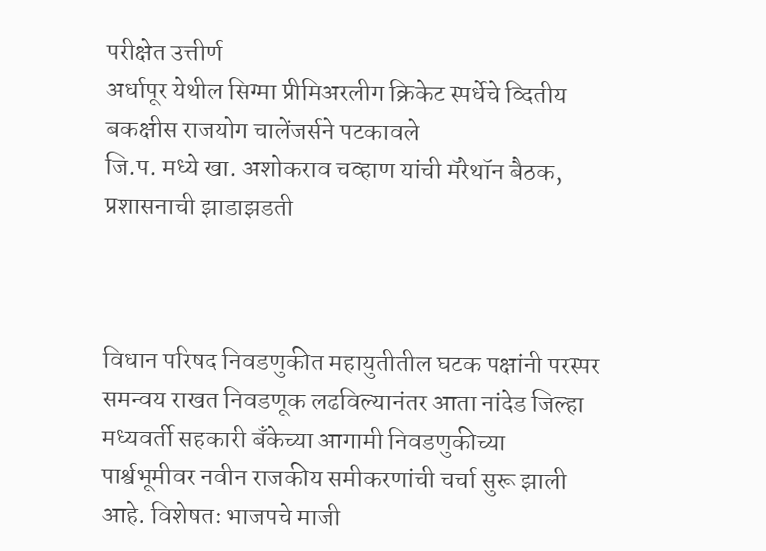परीक्षेत उत्तीर्ण
अर्धापूर येथील सिग्मा प्रीमिअरलीग क्रिकेट स्पर्धेचे व्दितीय बकक्षीस राजयोग चालेंजर्सने पटकावले
जि.प. मध्ये खा. अशोकराव चव्हाण यांची मॅरेथॉन बैठक, प्रशासनाची झाडाझडती



विधान परिषद निवडणुकीत महायुतीतील घटक पक्षांनी परस्पर समन्वय राखत निवडणूक लढविल्यानंतर आता नांदेड जिल्हा मध्यवर्ती सहकारी बँकेच्या आगामी निवडणुकीच्या पार्श्वभूमीवर नवीन राजकीय समीकरणांची चर्चा सुरू झाली आहे. विशेषतः भाजपचे माजी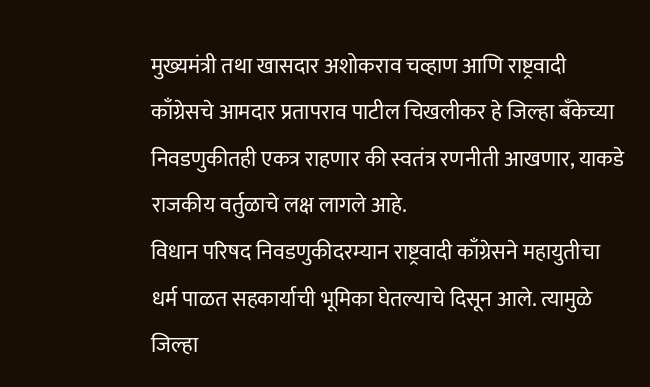मुख्यमंत्री तथा खासदार अशोकराव चव्हाण आणि राष्ट्रवादी काँग्रेसचे आमदार प्रतापराव पाटील चिखलीकर हे जिल्हा बँकेच्या निवडणुकीतही एकत्र राहणार की स्वतंत्र रणनीती आखणार, याकडे राजकीय वर्तुळाचे लक्ष लागले आहे.
विधान परिषद निवडणुकीदरम्यान राष्ट्रवादी काँग्रेसने महायुतीचा धर्म पाळत सहकार्याची भूमिका घेतल्याचे दिसून आले. त्यामुळे जिल्हा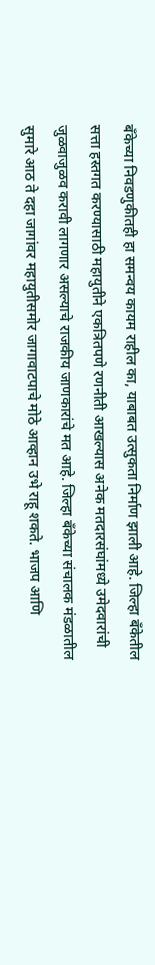बँकेच्या निवडणुकीतही हा समन्वय कायम राहील का, याबाबत उत्सुकता निर्माण झाली आहे. जिल्हा बँकेतील सत्ता हस्तगत करण्यासाठी महायुतीने एकत्रितपणे रणनीती आखल्यास अनेक मतदारसंघांमध्ये उमेदवारांची जुळवाजुळव करावी लागणार असल्याचे राजकीय जाणकारांचे मत आहे. जिल्हा बँकेच्या संचालक मंडळातील सुमारे आठ ते दहा जागांवर महायुतीसमोर जागावाटपाचे मोठे आव्हान उभे राहू शकते. भाजप आणि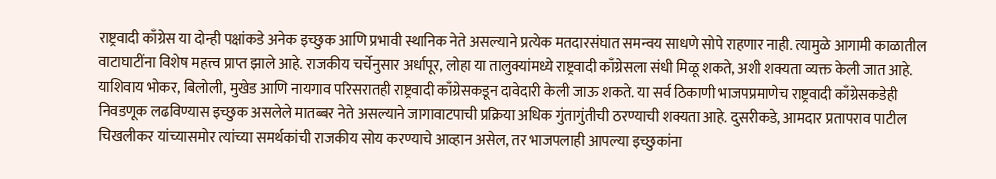राष्ट्रवादी काँग्रेस या दोन्ही पक्षांकडे अनेक इच्छुक आणि प्रभावी स्थानिक नेते असल्याने प्रत्येक मतदारसंघात समन्वय साधणे सोपे राहणार नाही. त्यामुळे आगामी काळातील वाटाघाटींना विशेष महत्त्व प्राप्त झाले आहे. राजकीय चर्चेनुसार अर्धापूर, लोहा या तालुक्यांमध्ये राष्ट्रवादी काँग्रेसला संधी मिळू शकते, अशी शक्यता व्यक्त केली जात आहे. याशिवाय भोकर, बिलोली, मुखेड आणि नायगाव परिसरातही राष्ट्रवादी काँग्रेसकडून दावेदारी केली जाऊ शकते. या सर्व ठिकाणी भाजपप्रमाणेच राष्ट्रवादी काँग्रेसकडेही निवडणूक लढविण्यास इच्छुक असलेले मातब्बर नेते असल्याने जागावाटपाची प्रक्रिया अधिक गुंतागुंतीची ठरण्याची शक्यता आहे. दुसरीकडे, आमदार प्रतापराव पाटील चिखलीकर यांच्यासमोर त्यांच्या समर्थकांची राजकीय सोय करण्याचे आव्हान असेल, तर भाजपलाही आपल्या इच्छुकांना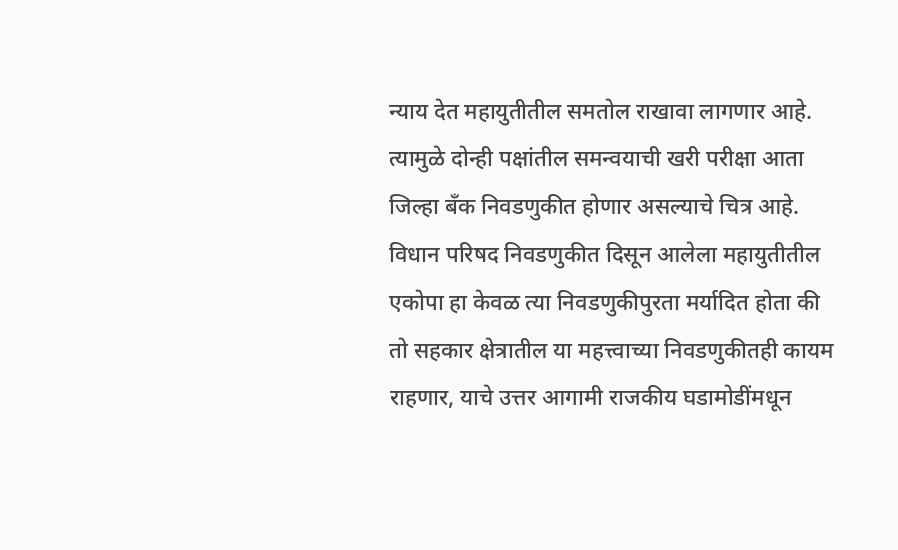न्याय देत महायुतीतील समतोल राखावा लागणार आहे. त्यामुळे दोन्ही पक्षांतील समन्वयाची खरी परीक्षा आता जिल्हा बँक निवडणुकीत होणार असल्याचे चित्र आहे. विधान परिषद निवडणुकीत दिसून आलेला महायुतीतील एकोपा हा केवळ त्या निवडणुकीपुरता मर्यादित होता की तो सहकार क्षेत्रातील या महत्त्वाच्या निवडणुकीतही कायम राहणार, याचे उत्तर आगामी राजकीय घडामोडींमधून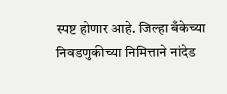स्पष्ट होणार आहे. जिल्हा बँकेच्या निवडणुकीच्या निमित्ताने नांदेड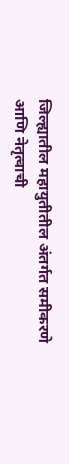जिल्ह्यातील महायुतीतील अंतर्गत समीकरणे आणि नेतृत्वाची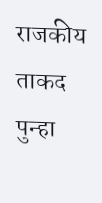राजकीय ताकद पुन्हा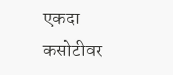एकदा कसोटीवर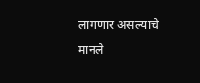लागणार असल्याचे मानले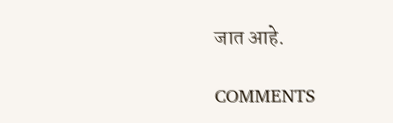जात आहे.

COMMENTS